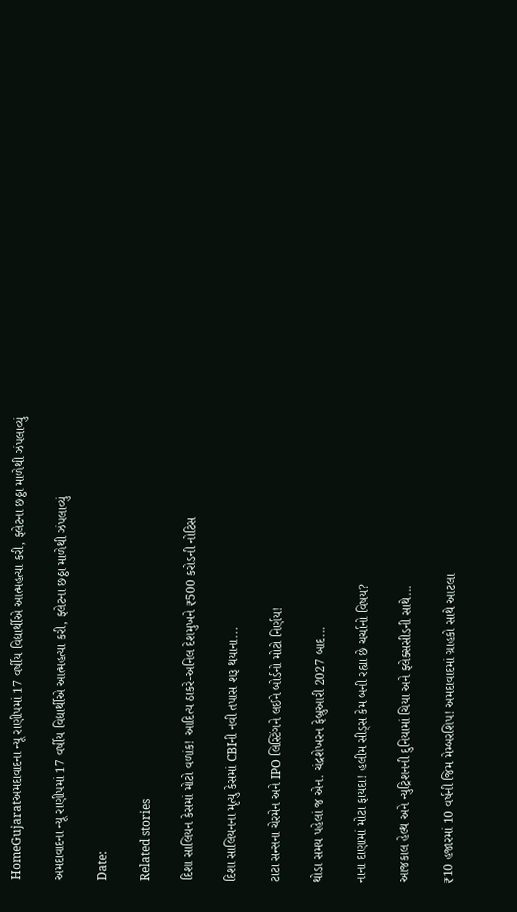HomeGujaratઅમદાવાદના ન્યૂ રાણીપમાં 17 વર્ષીય વિદ્યાર્થીએ આત્મહત્યા કરી, ફ્લેટના છઠ્ઠા માળેથી ઝંપલાવ્યું

અમદાવાદના ન્યૂ રાણીપમાં 17 વર્ષીય વિદ્યાર્થીએ આત્મહત્યા કરી, ફ્લેટના છઠ્ઠા માળેથી ઝંપલાવ્યું

Date:

Related stories

દિશા સાલિયન કેસમાં મોટો વળાંક! આદિત્ય ઠાકરે-અનિલ દેશમુખને ₹500 કરોડની નોટિસ

દિશા સાલિયનના મૃત્યુ કેસમાં CBIની નવી તપાસ શરૂ થયાના...

ટાટા સન્સના ચેરમેન અને IPO લિસ્ટિંગને લઈને બોર્ડનો મોટો નિર્ણય!

થોડા સમય પહેલાં જ એન. ચંદ્રશેખરન ફેબ્રુઆરી 2027 બાદ...

નાના દાણામાં મોટા ફાયદા! હલીમ સીડ્સ કેમ બની રહ્યા છે ચર્ચાનો વિષય?

આજકાલ હેલ્થ અને ન્યુટ્રિશનની દુનિયામાં ચિયા અને ફ્લેક્સસીડની સાથે...

₹10 હજારમાં 10 વર્ષની જિમ મેમ્બરશિપ! અમદાવાદમાં ગ્રાહકો સાથે આટલા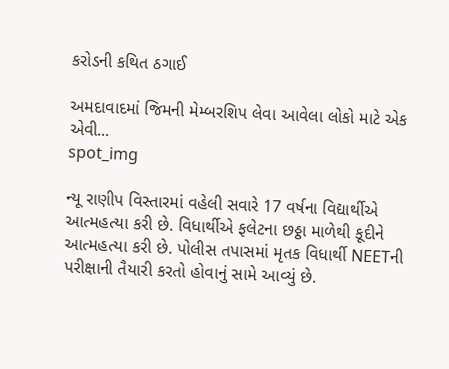કરોડની કથિત ઠગાઈ

અમદાવાદમાં જિમની મેમ્બરશિપ લેવા આવેલા લોકો માટે એક એવી...
spot_img

ન્યૂ રાણીપ વિસ્તારમાં વહેલી સવારે 17 વર્ષના વિદ્યાર્થીએ આત્મહત્યા કરી છે. વિધાર્થીએ ફલેટના છઠ્ઠા માળેથી કૂદીને આત્મહત્યા કરી છે. પોલીસ તપાસમાં મૃતક વિધાર્થી NEETની પરીક્ષાની તૈયારી કરતો હોવાનું સામે આવ્યું છે.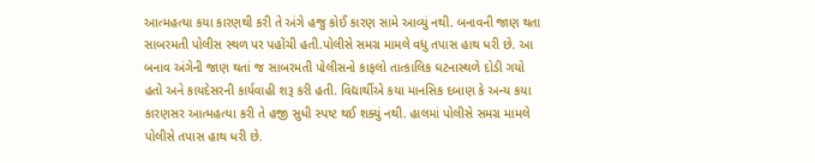આત્મહત્યા કયા કારણથી કરી તે અંગે હજુ કોઈ કારણ સામે આવ્યું નથી. બનાવની જાણ થતા સાબરમતી પોલીસ સ્થળ પર પહોંચી હતી.પોલીસે સમગ્ર મામલે વધુ તપાસ હાથ ધરી છે. આ બનાવ અંગેની જાણ થતાં જ સાબરમતી પોલીસનો કાફલો તાત્કાલિક ઘટનાસ્થળે દોડી ગયો હતો અને કાયદેસરની કાર્યવાહી શરૂ કરી હતી. વિદ્યાર્થીએ કયા માનસિક દબાણ કે અન્ય કયા કારણસર આત્મહત્યા કરી તે હજી સુધી સ્પષ્ટ થઈ શક્યું નથી. હાલમાં પોલીસે સમગ્ર મામલે પોલીસે તપાસ હાથ ધરી છે.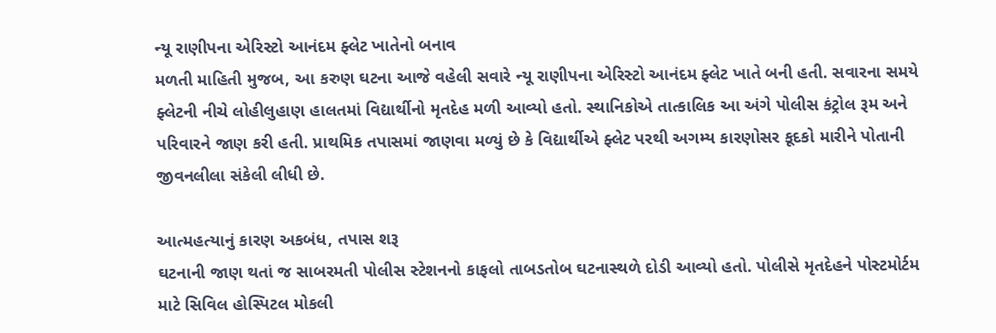ન્યૂ રાણીપના એરિસ્ટો આનંદમ ફ્લેટ ખાતેનો બનાવ
મળતી માહિતી મુજબ, આ કરુણ ઘટના આજે વહેલી સવારે ન્યૂ રાણીપના એરિસ્ટો આનંદમ ફ્લેટ ખાતે બની હતી. સવારના સમયે ફ્લેટની નીચે લોહીલુહાણ હાલતમાં વિદ્યાર્થીનો મૃતદેહ મળી આવ્યો હતો. સ્થાનિકોએ તાત્કાલિક આ અંગે પોલીસ કંટ્રોલ રૂમ અને પરિવારને જાણ કરી હતી. પ્રાથમિક તપાસમાં જાણવા મળ્યું છે કે વિદ્યાર્થીએ ફ્લેટ પરથી અગમ્ય કારણોસર કૂદકો મારીને પોતાની જીવનલીલા સંકેલી લીધી છે.

આત્મહત્યાનું કારણ અકબંધ, તપાસ શરૂ
ઘટનાની જાણ થતાં જ સાબરમતી પોલીસ સ્ટેશનનો કાફલો તાબડતોબ ઘટનાસ્થળે દોડી આવ્યો હતો. પોલીસે મૃતદેહને પોસ્ટમોર્ટમ માટે સિવિલ હોસ્પિટલ મોકલી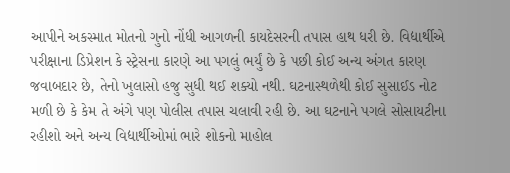આપીને અકસ્માત મોતનો ગુનો નોંધી આગળની કાયદેસરની તપાસ હાથ ધરી છે. વિદ્યાર્થીએ પરીક્ષાના ડિપ્રેશન કે સ્ટ્રેસના કારણે આ પગલું ભર્યું છે કે પછી કોઈ અન્ય અંગત કારણ જવાબદાર છે, તેનો ખુલાસો હજુ સુધી થઈ શક્યો નથી. ઘટનાસ્થળેથી કોઈ સુસાઈડ નોટ મળી છે કે કેમ તે અંગે પણ પોલીસ તપાસ ચલાવી રહી છે. આ ઘટનાને પગલે સોસાયટીના રહીશો અને અન્ય વિદ્યાર્થીઓમાં ભારે શોકનો માહોલ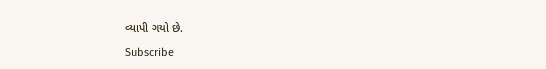વ્યાપી ગયો છે.

Subscribe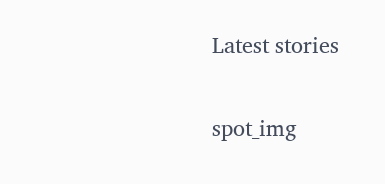Latest stories

spot_img